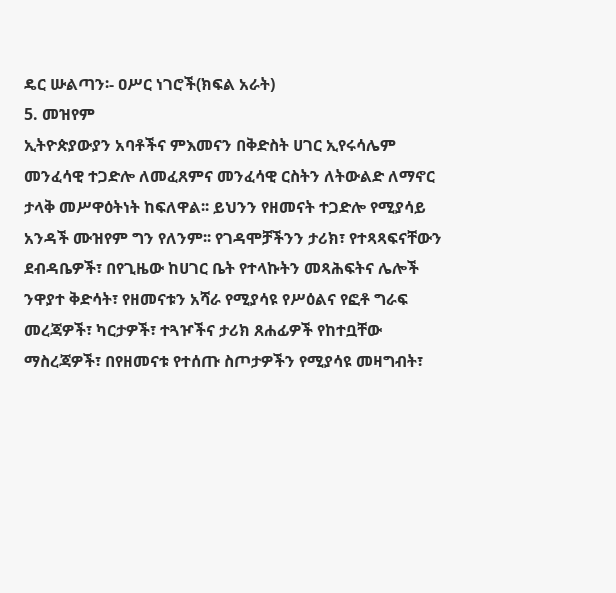ዴር ሡልጣን፡- ዐሥር ነገሮች(ክፍል አራት)
5. መዝየም
ኢትዮጵያውያን አባቶችና ምእመናን በቅድስት ሀገር ኢየሩሳሌም መንፈሳዊ ተጋድሎ ለመፈጸምና መንፈሳዊ ርስትን ለትውልድ ለማኖር ታላቅ መሥዋዕትነት ከፍለዋል፡፡ ይህንን የዘመናት ተጋድሎ የሚያሳይ አንዳች ሙዝየም ግን የለንም፡፡ የገዳሞቻችንን ታሪክ፣ የተጻጻፍናቸውን ደብዳቤዎች፣ በየጊዜው ከሀገር ቤት የተላኩትን መጻሕፍትና ሌሎች ንዋያተ ቅድሳት፣ የዘመናቱን አሻራ የሚያሳዩ የሥዕልና የፎቶ ግራፍ መረጃዎች፣ ካርታዎች፣ ተጓዦችና ታሪክ ጸሐፊዎች የከተቧቸው ማስረጃዎች፣ በየዘመናቱ የተሰጡ ስጦታዎችን የሚያሳዩ መዛግብት፣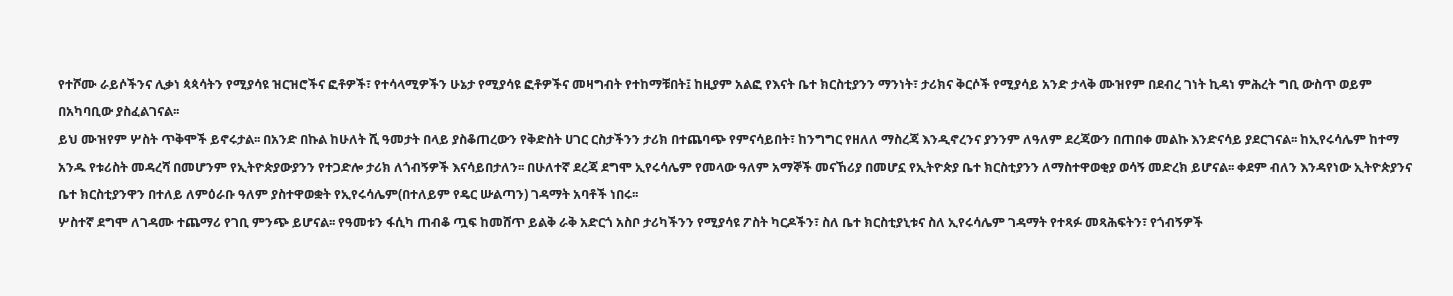የተሾሙ ራይሶችንና ሊቃነ ጳጳሳትን የሚያሳዩ ዝርዝሮችና ፎቶዎች፣ የተሳላሚዎችን ሁኔታ የሚያሳዩ ፎቶዎችና መዛግብት የተከማቹበት፤ ከዚያም አልፎ የእናት ቤተ ክርስቲያንን ማንነት፣ ታሪክና ቅርሶች የሚያሳይ አንድ ታላቅ ሙዝየም በደብረ ገነት ኪዳነ ምሕረት ግቢ ውስጥ ወይም በአካባቢው ያስፈልገናል፡፡
ይህ ሙዝየም ሦስት ጥቅሞች ይኖሩታል፡፡ በአንድ በኩል ከሁለት ሺ ዓመታት በላይ ያስቆጠረውን የቅድስት ሀገር ርስታችንን ታሪክ በተጨባጭ የምናሳይበት፣ ከንግግር የዘለለ ማስረጃ እንዲኖረንና ያንንም ለዓለም ደረጃውን በጠበቀ መልኩ እንድናሳይ ያደርገናል፡፡ ከኢየሩሳሌም ከተማ አንዱ የቱሪስት መዳረሻ በመሆንም የኢትዮጵያውያንን የተጋድሎ ታሪክ ለጎብኝዎች እናሳይበታለን፡፡ በሁለተኛ ደረጃ ደግሞ ኢየሩሳሌም የመላው ዓለም አማኞች መናኸሪያ በመሆኗ የኢትዮጵያ ቤተ ክርስቲያንን ለማስተዋወቂያ ወሳኝ መድረክ ይሆናል፡፡ ቀደም ብለን እንዳየነው ኢትዮጵያንና ቤተ ክርስቲያንዋን በተለይ ለምዕራቡ ዓለም ያስተዋወቋት የኢየሩሳሌም(በተለይም የዴር ሡልጣን) ገዳማት አባቶች ነበሩ፡፡
ሦስተኛ ደግሞ ለገዳሙ ተጨማሪ የገቢ ምንጭ ይሆናል፡፡ የዓመቱን ፋሲካ ጠብቆ ጧፍ ከመሸጥ ይልቅ ራቅ አድርጎ አስቦ ታሪካችንን የሚያሳዩ ፖስት ካርዶችን፣ ስለ ቤተ ክርስቲያኒቱና ስለ ኢየሩሳሌም ገዳማት የተጻፉ መጻሕፍትን፣ የጎብኝዎች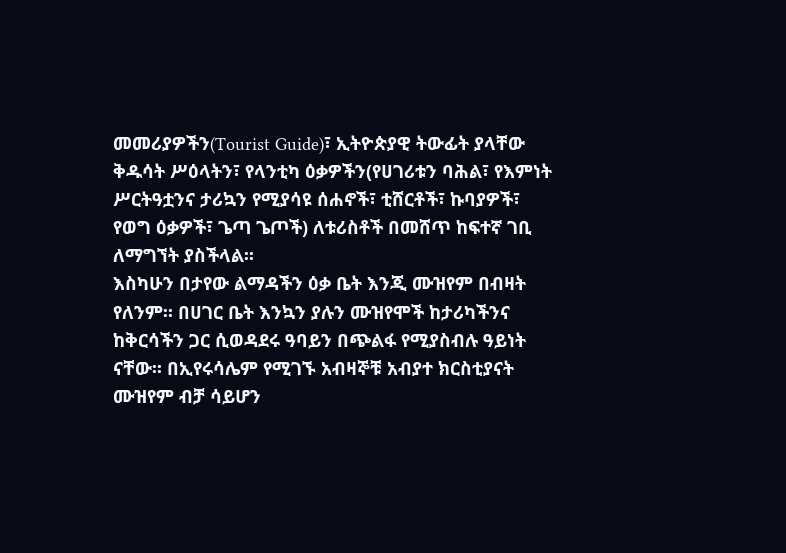መመሪያዎችን(Tourist Guide)፣ ኢትዮጵያዊ ትውፊት ያላቸው ቅዱሳት ሥዕላትን፣ የላንቲካ ዕቃዎችን(የሀገሪቱን ባሕል፣ የእምነት ሥርትዓቷንና ታሪኳን የሚያሳዩ ሰሐኖች፣ ቲሸርቶች፣ ኩባያዎች፣ የወግ ዕቃዎች፣ ጌጣ ጌጦች) ለቱሪስቶች በመሸጥ ከፍተኛ ገቢ ለማግኘት ያስችላል፡፡
እስካሁን በታየው ልማዳችን ዕቃ ቤት እንጂ ሙዝየም በብዛት የለንም፡፡ በሀገር ቤት እንኳን ያሉን ሙዝየሞች ከታሪካችንና ከቅርሳችን ጋር ሲወዳደሩ ዓባይን በጭልፋ የሚያስብሉ ዓይነት ናቸው፡፡ በኢየሩሳሌም የሚገኙ አብዛኞቹ አብያተ ክርስቲያናት ሙዝየም ብቻ ሳይሆን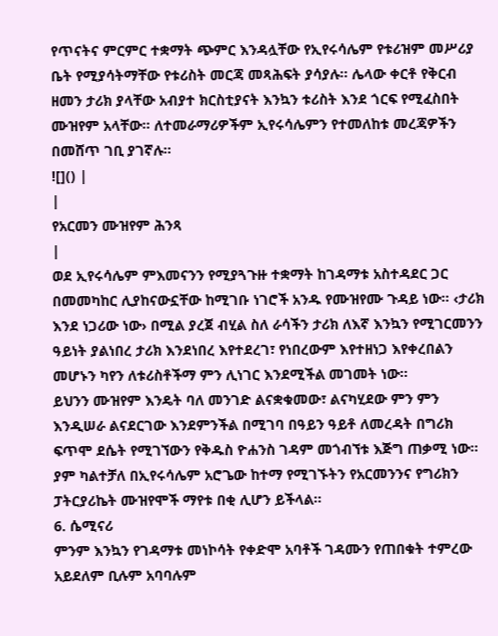የጥናትና ምርምር ተቋማት ጭምር እንዳሏቸው የኢየሩሳሌም የቱሪዝም መሥሪያ ቤት የሚያሳትማቸው የቱሪስት መርጃ መጻሕፍት ያሳያሉ፡፡ ሌላው ቀርቶ የቅርብ ዘመን ታሪክ ያላቸው አብያተ ክርስቲያናት እንኳን ቱሪስት እንደ ጎርፍ የሚፈስበት ሙዝየም አላቸው፡፡ ለተመራማሪዎችም ኢየሩሳሌምን የተመለከቱ መረጃዎችን በመሸጥ ገቢ ያገኛሉ፡፡
![]() |
|
የአርመን ሙዝየም ሕንጻ
|
ወደ ኢየሩሳሌም ምእመናንን የሚያጓጉዙ ተቋማት ከገዳማቱ አስተዳደር ጋር በመመካከር ሊያከናውኗቸው ከሚገቡ ነገሮች አንዱ የሙዝየሙ ጉዳይ ነው፡፡ ‹ታሪክ እንደ ነጋሪው ነው› በሚል ያረጀ ብሂል ስለ ራሳችን ታሪክ ለእኛ እንኳን የሚገርመንን ዓይነት ያልነበረ ታሪክ እንደነበረ እየተደረገ፣ የነበረውም እየተዘነጋ እየቀረበልን መሆኑን ካየን ለቱሪስቶችማ ምን ሊነገር እንደሚችል መገመት ነው፡፡
ይህንን ሙዝየም እንዴት ባለ መንገድ ልናቋቁመው፣ ልናካሂደው ምን ምን እንዲሠራ ልናደርገው እንደምንችል በሚገባ በዓይን ዓይቶ ለመረዳት በግሪክ ፍጥሞ ደሴት የሚገኘውን የቅዱስ ዮሐንስ ገዳም መጎብኘቱ እጅግ ጠቃሚ ነው፡፡ ያም ካልተቻለ በኢየሩሳሌም አሮጌው ከተማ የሚገኙትን የአርመንንና የግሪክን ፓትርያሪኬት ሙዝየሞች ማየቱ በቂ ሊሆን ይችላል፡፡
6. ሴሚናሪ
ምንም እንኳን የገዳማቱ መነኮሳት የቀድሞ አባቶች ገዳሙን የጠበቁት ተምረው አይደለም ቢሉም አባባሉም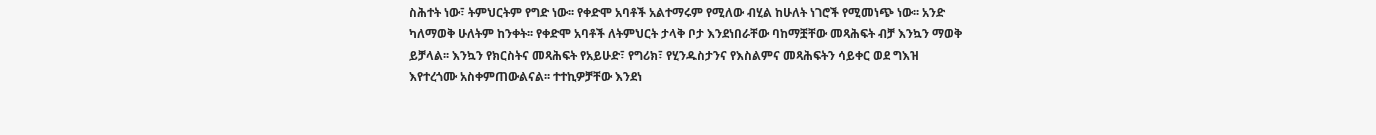ስሕተት ነው፣ ትምህርትም የግድ ነው፡፡ የቀድሞ አባቶች አልተማሩም የሚለው ብሂል ከሁለት ነገሮች የሚመነጭ ነው፡፡ አንድ ካለማወቅ ሁለትም ከንቀት፡፡ የቀድሞ አባቶች ለትምህርት ታላቅ ቦታ እንደነበራቸው ባከማቿቸው መጻሕፍት ብቻ እንኳን ማወቅ ይቻላል፡፡ እንኳን የክርስትና መጻሕፍት የአይሁድ፣ የግሪክ፣ የሂንዱስታንና የእስልምና መጻሕፍትን ሳይቀር ወደ ግእዝ እየተረጎሙ አስቀምጠውልናል፡፡ ተተኪዎቻቸው እንደነ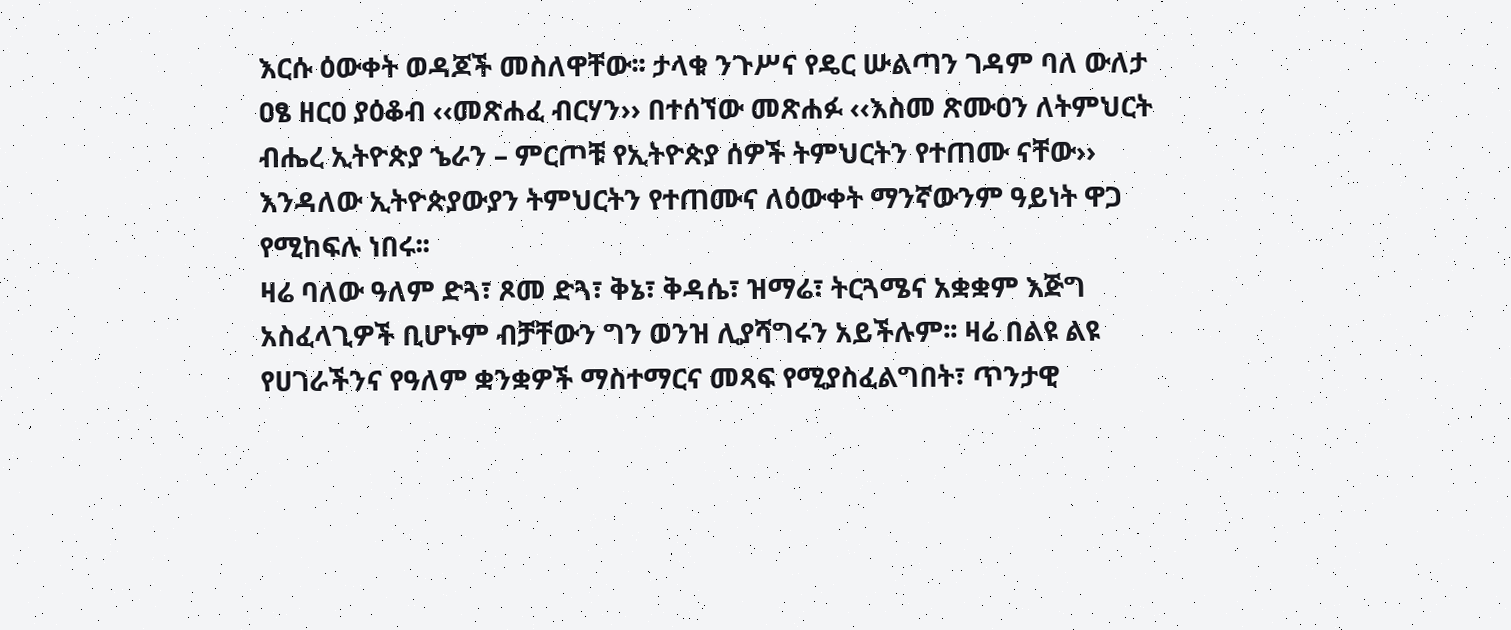እርሱ ዕውቀት ወዳጆች መስለዋቸው፡፡ ታላቁ ንጉሥና የዴር ሡልጣን ገዳም ባለ ውለታ ዐፄ ዘርዐ ያዕቆብ ‹‹መጽሐፈ ብርሃን›› በተሰኘው መጽሐፉ ‹‹እስመ ጽሙዐን ለትምህርት ብሔረ ኢትዮጵያ ኄራን – ምርጦቹ የኢትዮጵያ ሰዎች ትምህርትን የተጠሙ ናቸው›› እንዳለው ኢትዮጵያውያን ትምህርትን የተጠሙና ለዕውቀት ማንኛውንም ዓይነት ዋጋ የሚከፍሉ ነበሩ፡፡
ዛሬ ባለው ዓለም ድጓ፣ ጾመ ድጓ፣ ቅኔ፣ ቅዳሴ፣ ዝማሬ፣ ትርጓሜና አቋቋም እጅግ አስፈላጊዎች ቢሆኑም ብቻቸውን ግን ወንዝ ሊያሻግሩን አይችሉም፡፡ ዛሬ በልዩ ልዩ የሀገራችንና የዓለም ቋንቋዎች ማስተማርና መጻፍ የሚያስፈልግበት፣ ጥንታዊ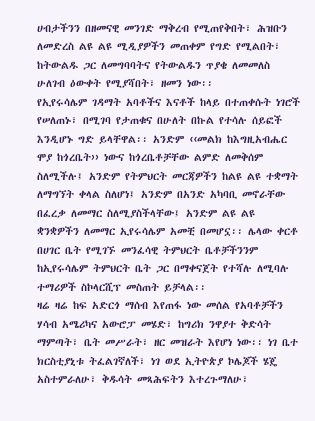ሀብታችንን በዘመናዊ መንገድ ማቅረብ የሚጠየቅበት፣ ሕዝቡን ለመድረስ ልዩ ልዩ ሚዲያዎችን መጠቀም የግድ የሚልበት፣ ከትውልዱ ጋር ለመግባባትና የትውልዱን ጥያቄ ለመመለስ ሁለገብ ዕውቀት የሚያሻበት፣ ዘመን ነው፡፡
የኢየሩሳሌም ገዳማት አባቶችና እናቶች ከላይ በተጠቀሱት ነገሮች የሠለጠኑ፣ በሚገባ የታጠቁና በሁለት በኩል የተሳሉ ሰይፎች እንዲሆኑ ግድ ይላቸዋል፡፡ አንድም ‹‹መልክ ከእግዚአብሔር ሞያ ከጎረቤት›› ነውና ከጎረቤቶቻቸው ልምድ ለመቅሰም ስለሚችሉ፤ አንድም የትምህርት መርጃዎችን ከልዩ ልዩ ተቋማት ለማግኘት ቀላል ስለሆነ፤ አንድም በአንድ አካባቢ መኖራቸው በፈረቃ ለመማር ስለሚያስችላቸው፤ አንድም ልዩ ልዩ ቋንቋዎችን ለመማር ኢየሩሳሌም አመቺ በመሆኗ፡፡ ሌላው ቀርቶ በሀገር ቤት የሚገኙ መንፈሳዊ ትምህርት ቤቶቻችንንም ከኢየሩሳሌም ትምህርት ቤት ጋር በማቀናጀት የተሻሉ ለሚባሉ ተማሪዎች ስኮላርሺፕ መስጠት ይቻላል፡፡
ዛሬ ዛሬ ከፍ አድርጎ ማሰብ እየጠፋ ነው መሰል የአባቶቻችን ሃሳብ አሜሪካና አውሮፓ መሄድ፣ ከግሪክ ንዋያተ ቅድሳት ማምጣት፣ ቤት መሥራት፣ ዘር መዝራት እየሆነ ነው፡፡ ነገ ቤተ ክርስቲያኒቱ ትፈልገኛለች፣ ነገ ወደ ኢትዮጵያ ኮሌጆች ሄጄ አስተምራለሁ፣ ቅዱሳት መጻሕፍትን እተረጉማለሁ፣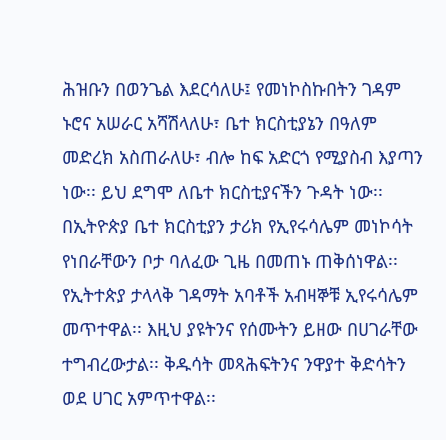ሕዝቡን በወንጌል እደርሳለሁ፤ የመነኮስኩበትን ገዳም ኑሮና አሠራር አሻሽላለሁ፣ ቤተ ክርስቲያኔን በዓለም መድረክ አስጠራለሁ፣ ብሎ ከፍ አድርጎ የሚያስብ እያጣን ነው፡፡ ይህ ደግሞ ለቤተ ክርስቲያናችን ጉዳት ነው፡፡
በኢትዮጵያ ቤተ ክርስቲያን ታሪክ የኢየሩሳሌም መነኮሳት የነበራቸውን ቦታ ባለፈው ጊዜ በመጠኑ ጠቅሰነዋል፡፡ የኢትተጵያ ታላላቅ ገዳማት አባቶች አብዛኞቹ ኢየሩሳሌም መጥተዋል፡፡ እዚህ ያዩትንና የሰሙትን ይዘው በሀገራቸው ተግብረውታል፡፡ ቅዱሳት መጻሕፍትንና ንዋያተ ቅድሳትን ወደ ሀገር አምጥተዋል፡፡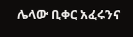ሌላው ቢቀር አፈሩንና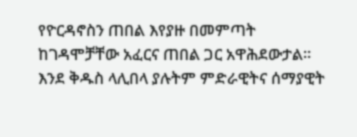የዮርዳኖስን ጠበል እየያዙ በመምጣት ከገዳሞቻቸው አፈርና ጠበል ጋር አዋሕደውታል፡፡ እንደ ቅዱስ ላሊበላ ያሉትም ምድራዊትና ሰማያዊት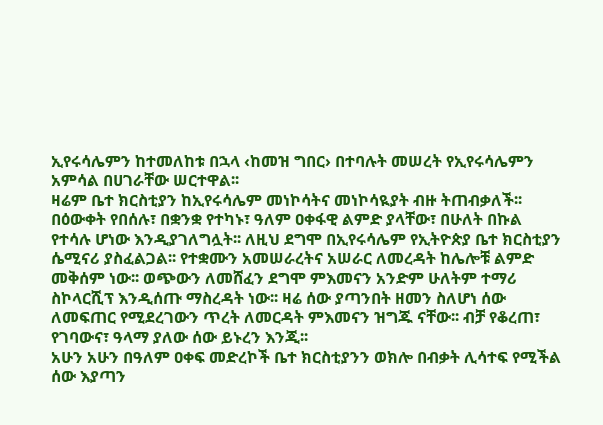ኢየሩሳሌምን ከተመለከቱ በኋላ ‹ከመዝ ግበር› በተባሉት መሠረት የኢየሩሳሌምን አምሳል በሀገራቸው ሠርተዋል፡፡
ዛሬም ቤተ ክርስቲያን ከኢየሩሳሌም መነኮሳትና መነኮሳዪያት ብዙ ትጠብቃለች፡፡ በዕውቀት የበሰሉ፣ በቋንቋ የተካኑ፣ ዓለም ዐቀፋዊ ልምድ ያላቸው፣ በሁለት በኩል የተሳሉ ሆነው እንዲያገለግሏት፡፡ ለዚህ ደግሞ በኢየሩሳሌም የኢትዮጵያ ቤተ ክርስቲያን ሴሚናሪ ያስፈልጋል፡፡ የተቋሙን አመሠራረትና አሠራር ለመረዳት ከሌሎቹ ልምድ መቅሰም ነው፡፡ ወጭውን ለመሸፈን ደግሞ ምእመናን አንድም ሁለትም ተማሪ ስኮላርሺፕ እንዲሰጡ ማስረዳት ነው፡፡ ዛሬ ሰው ያጣንበት ዘመን ስለሆነ ሰው ለመፍጠር የሚደረገውን ጥረት ለመርዳት ምእመናን ዝግጁ ናቸው፡፡ ብቻ የቆረጠ፣ የገባውና፣ ዓላማ ያለው ሰው ይኑረን እንጂ፡፡
አሁን አሁን በዓለም ዐቀፍ መድረኮች ቤተ ክርስቲያንን ወክሎ በብቃት ሊሳተፍ የሚችል ሰው እያጣን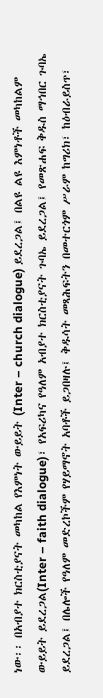ነው፡፡ በአብያተ ክርስቲያናት መካከል የእምነት ውይይት (Inter – church dialogue) ይደረጋል፤ በልዩ ልዩ እምነቶች መካከልም ውይይት ይደረጋል(Inter – faith dialogue)፣ የአፍሪካና የዓለም አብያተ ክርስቲያናት ጉባኤ ይደረጋል፤ የመጽሐፍ ቅዱስ ማኅበር ጉባኤ ይደረጋል፤ በሌሎች የዓለም መድረኮችም የሃይማኖት አባቶች ይጋበዛሉ፤ ቅዱሳት መጻሕፍትን በመተርጎም ሥራም ከግሪክ፣ ከዕብራይስጥ፣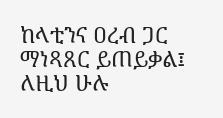ከላቲንና ዐረብ ጋር ማነጻጸር ይጠይቃል፤ ለዚህ ሁሉ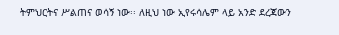ትምህርትና ሥልጠና ወሳኝ ነው፡፡ ለዚህ ነው ኢየሩሳሌም ላይ አንድ ደረጃውን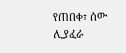የጠበቀ፣ ሰው ሊያፈራ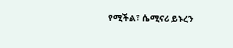የሚችል፣ ሴሚናሪ ይኑረን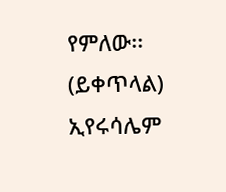የምለው፡፡
(ይቀጥላል)
ኢየሩሳሌም